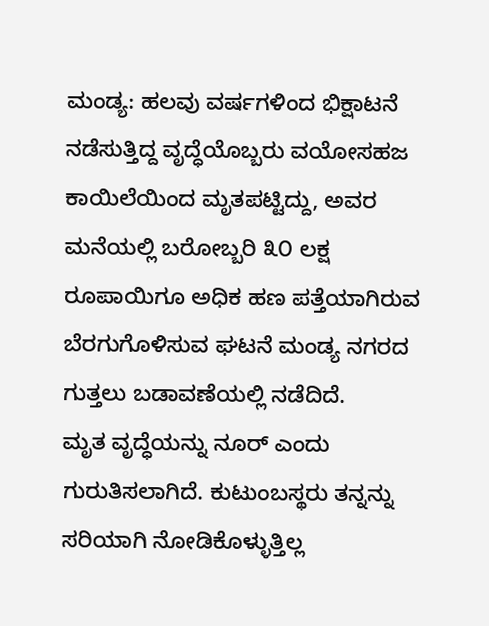ಮಂಡ್ಯ: ಹಲವು ವರ್ಷಗಳಿಂದ ಭಿಕ್ಷಾಟನೆ ನಡೆಸುತ್ತಿದ್ದ ವೃದ್ಧೆಯೊಬ್ಬರು ವಯೋಸಹಜ ಕಾಯಿಲೆಯಿಂದ ಮೃತಪಟ್ಟಿದ್ದು, ಅವರ ಮನೆಯಲ್ಲಿ ಬರೋಬ್ಬರಿ ೩೦ ಲಕ್ಷ ರೂಪಾಯಿಗೂ ಅಧಿಕ ಹಣ ಪತ್ತೆಯಾಗಿರುವ ಬೆರಗುಗೊಳಿಸುವ ಘಟನೆ ಮಂಡ್ಯ ನಗರದ ಗುತ್ತಲು ಬಡಾವಣೆಯಲ್ಲಿ ನಡೆದಿದೆ.
ಮೃತ ವೃದ್ಧೆಯನ್ನು ನೂರ್ ಎಂದು ಗುರುತಿಸಲಾಗಿದೆ. ಕುಟುಂಬಸ್ಥರು ತನ್ನನ್ನು ಸರಿಯಾಗಿ ನೋಡಿಕೊಳ್ಳುತ್ತಿಲ್ಲ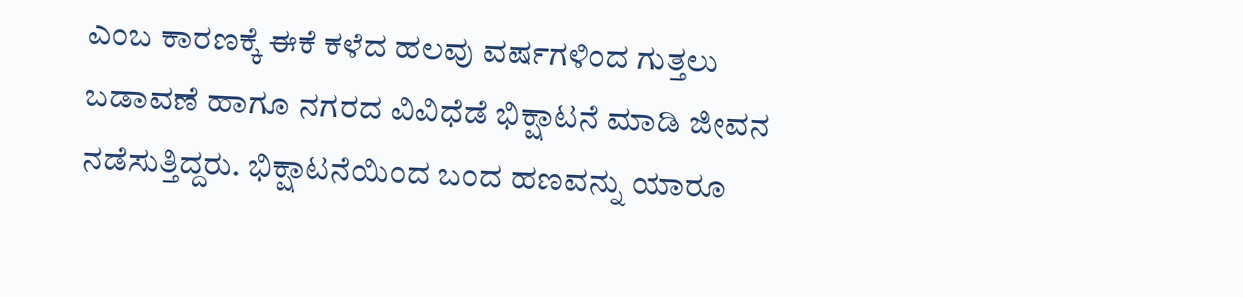ಎಂಬ ಕಾರಣಕ್ಕೆ ಈಕೆ ಕಳೆದ ಹಲವು ವರ್ಷಗಳಿಂದ ಗುತ್ತಲು ಬಡಾವಣೆ ಹಾಗೂ ನಗರದ ವಿವಿಧೆಡೆ ಭಿಕ್ಷಾಟನೆ ಮಾಡಿ ಜೀವನ ನಡೆಸುತ್ತಿದ್ದರು. ಭಿಕ್ಷಾಟನೆಯಿಂದ ಬಂದ ಹಣವನ್ನು ಯಾರೂ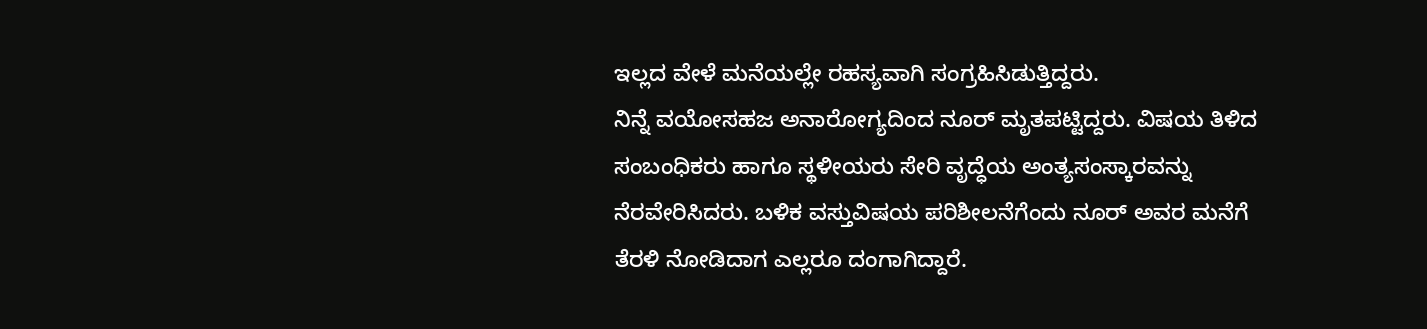ಇಲ್ಲದ ವೇಳೆ ಮನೆಯಲ್ಲೇ ರಹಸ್ಯವಾಗಿ ಸಂಗ್ರಹಿಸಿಡುತ್ತಿದ್ದರು.
ನಿನ್ನೆ ವಯೋಸಹಜ ಅನಾರೋಗ್ಯದಿಂದ ನೂರ್ ಮೃತಪಟ್ಟಿದ್ದರು. ವಿಷಯ ತಿಳಿದ ಸಂಬಂಧಿಕರು ಹಾಗೂ ಸ್ಥಳೀಯರು ಸೇರಿ ವೃದ್ಧೆಯ ಅಂತ್ಯಸಂಸ್ಕಾರವನ್ನು ನೆರವೇರಿಸಿದರು. ಬಳಿಕ ವಸ್ತುವಿಷಯ ಪರಿಶೀಲನೆಗೆಂದು ನೂರ್ ಅವರ ಮನೆಗೆ ತೆರಳಿ ನೋಡಿದಾಗ ಎಲ್ಲರೂ ದಂಗಾಗಿದ್ದಾರೆ.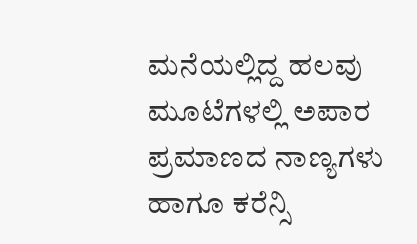ಮನೆಯಲ್ಲಿದ್ದ ಹಲವು ಮೂಟೆಗಳಲ್ಲಿ ಅಪಾರ ಪ್ರಮಾಣದ ನಾಣ್ಯಗಳು ಹಾಗೂ ಕರೆನ್ಸಿ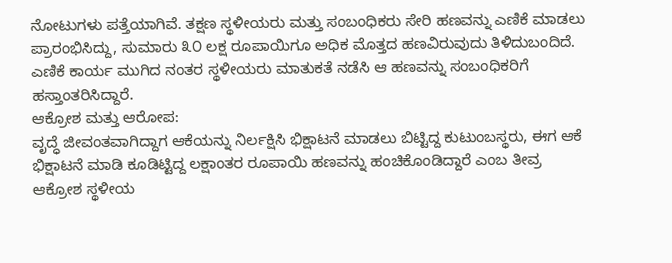ನೋಟುಗಳು ಪತ್ತೆಯಾಗಿವೆ. ತಕ್ಷಣ ಸ್ಥಳೀಯರು ಮತ್ತು ಸಂಬಂಧಿಕರು ಸೇರಿ ಹಣವನ್ನು ಎಣಿಕೆ ಮಾಡಲು ಪ್ರಾರಂಭಿಸಿದ್ದು, ಸುಮಾರು ೩೦ ಲಕ್ಷ ರೂಪಾಯಿಗೂ ಅಧಿಕ ಮೊತ್ತದ ಹಣವಿರುವುದು ತಿಳಿದುಬಂದಿದೆ. ಎಣಿಕೆ ಕಾರ್ಯ ಮುಗಿದ ನಂತರ ಸ್ಥಳೀಯರು ಮಾತುಕತೆ ನಡೆಸಿ ಆ ಹಣವನ್ನು ಸಂಬಂಧಿಕರಿಗೆ ಹಸ್ತಾಂತರಿಸಿದ್ದಾರೆ.
ಆಕ್ರೋಶ ಮತ್ತು ಆರೋಪ:
ವೃದ್ಧೆ ಜೀವಂತವಾಗಿದ್ದಾಗ ಆಕೆಯನ್ನು ನಿರ್ಲಕ್ಷಿಸಿ ಭಿಕ್ಷಾಟನೆ ಮಾಡಲು ಬಿಟ್ಟಿದ್ದ ಕುಟುಂಬಸ್ಥರು, ಈಗ ಆಕೆ ಭಿಕ್ಷಾಟನೆ ಮಾಡಿ ಕೂಡಿಟ್ಟಿದ್ದ ಲಕ್ಷಾಂತರ ರೂಪಾಯಿ ಹಣವನ್ನು ಹಂಚಿಕೊಂಡಿದ್ದಾರೆ ಎಂಬ ತೀವ್ರ ಆಕ್ರೋಶ ಸ್ಥಳೀಯ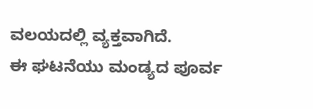ವಲಯದಲ್ಲಿ ವ್ಯಕ್ತವಾಗಿದೆ.
ಈ ಘಟನೆಯು ಮಂಡ್ಯದ ಪೂರ್ವ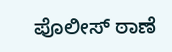ಪೊಲೀಸ್ ಠಾಣೆ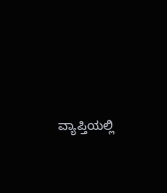ವ್ಯಾಪ್ತಿಯಲ್ಲಿ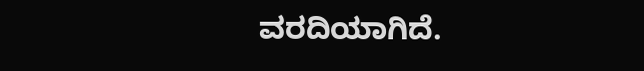ವರದಿಯಾಗಿದೆ.